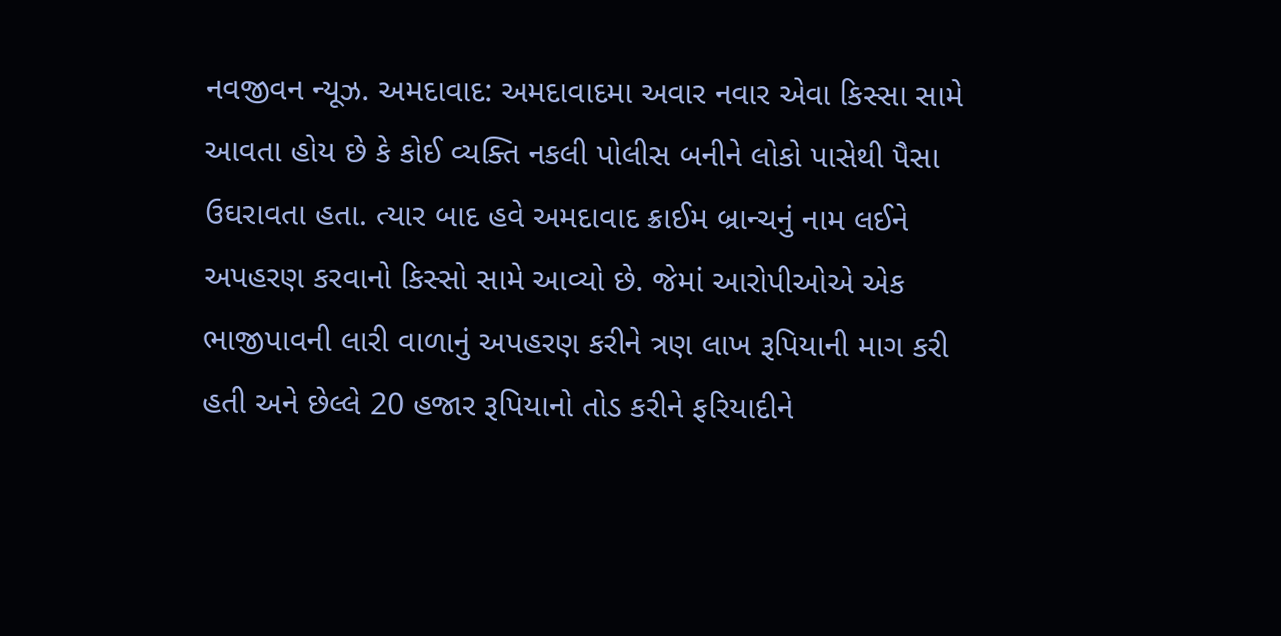નવજીવન ન્યૂઝ. અમદાવાદ: અમદાવાદમા અવાર નવાર એવા કિસ્સા સામે આવતા હોય છે કે કોઈ વ્યક્તિ નકલી પોલીસ બનીને લોકો પાસેથી પૈસા ઉઘરાવતા હતા. ત્યાર બાદ હવે અમદાવાદ ક્રાઈમ બ્રાન્ચનું નામ લઈને અપહરણ કરવાનો કિસ્સો સામે આવ્યો છે. જેમાં આરોપીઓએ એક ભાજીપાવની લારી વાળાનું અપહરણ કરીને ત્રણ લાખ રૂપિયાની માગ કરી હતી અને છેલ્લે 20 હજાર રૂપિયાનો તોડ કરીને ફરિયાદીને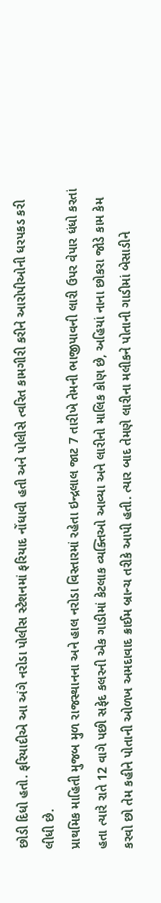છોડી દિધો હતો. ફરિયાદીએ આ અંગે નરોડા પોલીસ સ્ટેશનમાં ફરિયાદ નોંધાવી હતી અને પોલીસે ત્વરિત કામગીરી કરીને આરોપીઓની ધરપકડ કરી લીધી છે.
પ્રાથમિક માહિતી મુજબ મુળ રાજસ્થાનના અને હાલ નરોડા વિસ્તારમાં રહેતા ઇન્દ્રલાલ જાટ 7 તારીખે તેમની ભાજીપાવની લારી ઉપર વેપાર ધંધો કરતાં હતા ત્યારે રાતે 12 વાગે પછી સફેદ કલરની એક ગાડીમાં કેટલાક વ્યક્તિઓ આવ્યા અને લારીનો માલિક કોણ છે, અહિયાં નાના છોકરા જોડે કામ કેમ કરવો છો તેમ કહીને પોતાની ઓળખ અમદાવાદ ક્રાઈમ બ્રાન્ચ તરીકે આપી હતી. ત્યાર બાદ તેમણે લારીના મલીકને પોતાની ગાડીમાં બેસાડીને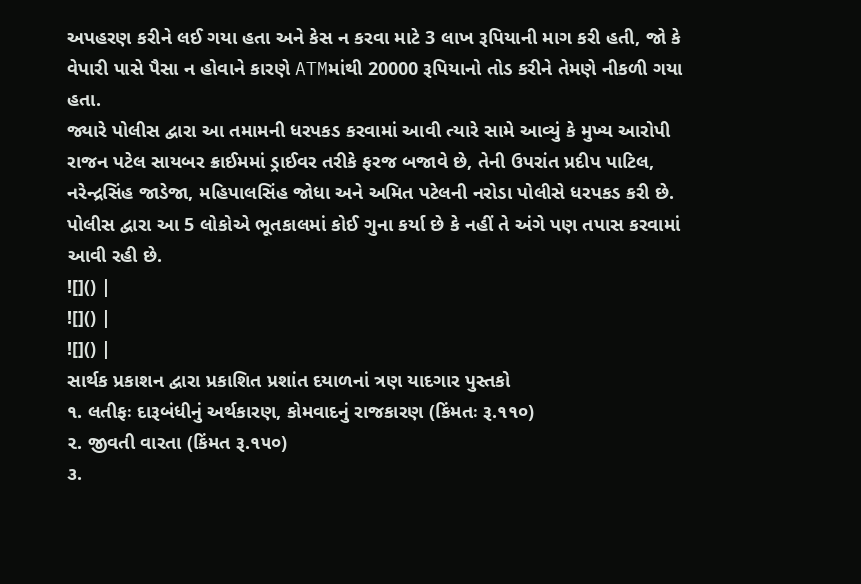અપહરણ કરીને લઈ ગયા હતા અને કેસ ન કરવા માટે 3 લાખ રૂપિયાની માગ કરી હતી, જો કે વેપારી પાસે પૈસા ન હોવાને કારણે ATMમાંથી 20000 રૂપિયાનો તોડ કરીને તેમણે નીકળી ગયા હતા.
જ્યારે પોલીસ દ્વારા આ તમામની ધરપકડ કરવામાં આવી ત્યારે સામે આવ્યું કે મુખ્ય આરોપી રાજન પટેલ સાયબર ક્રાઈમમાં ડ્રાઈવર તરીકે ફરજ બજાવે છે, તેની ઉપરાંત પ્રદીપ પાટિલ, નરેન્દ્રસિંહ જાડેજા, મહિપાલસિંહ જોધા અને અમિત પટેલની નરોડા પોલીસે ધરપકડ કરી છે. પોલીસ દ્વારા આ 5 લોકોએ ભૂતકાલમાં કોઈ ગુના કર્યા છે કે નહીં તે અંગે પણ તપાસ કરવામાં આવી રહી છે.
![]() |
![]() |
![]() |
સાર્થક પ્રકાશન દ્વારા પ્રકાશિત પ્રશાંત દયાળનાં ત્રણ યાદગાર પુસ્તકો
૧. લતીફઃ દારૂબંધીનું અર્થકારણ, કોમવાદનું રાજકારણ (કિંમતઃ રૂ.૧૧૦)
૨. જીવતી વારતા (કિંમત રૂ.૧૫૦)
૩.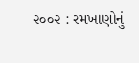૨૦૦૨ : રમખાણોનું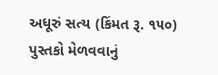અધૂરું સત્ય (કિંમત રૂ. ૧૫૦)
પુસ્તકો મેળવવાનું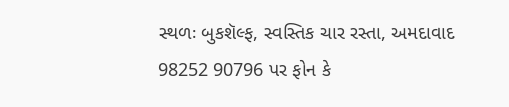સ્થળઃ બુકશૅલ્ફ, સ્વસ્તિક ચાર રસ્તા, અમદાવાદ
98252 90796 પર ફોન કે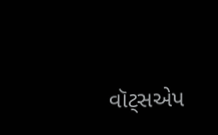વૉટ્સએપ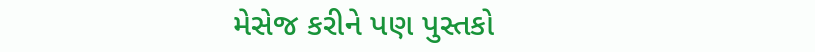મેસેજ કરીને પણ પુસ્તકો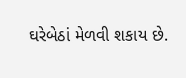ઘરેબેઠાં મેળવી શકાય છે.